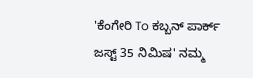'ಕೆಂಗೇರಿ To ಕಬ್ಬನ್‌ ಪಾರ್ಕ್‌ ಜಸ್ಟ್‌ 35 ನಿಮಿಷ' ನಮ್ಮ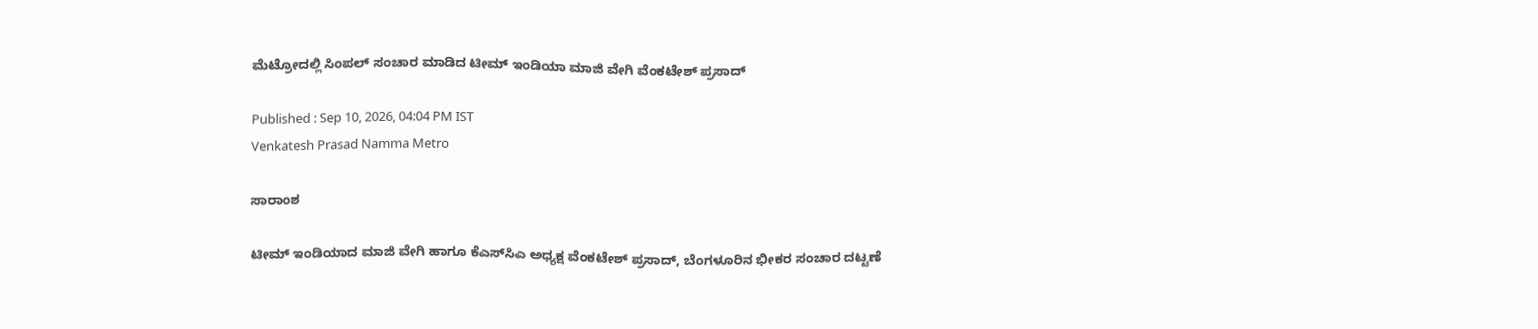ಮೆಟ್ರೋದಲ್ಲಿ ಸಿಂಪಲ್‌ ಸಂಚಾರ ಮಾಡಿದ ಟೀಮ್‌ ಇಂಡಿಯಾ ಮಾಜಿ ವೇಗಿ ವೆಂಕಟೇಶ್‌ ಪ್ರಸಾದ್‌

Published : Sep 10, 2026, 04:04 PM IST
Venkatesh Prasad Namma Metro

ಸಾರಾಂಶ

ಟೀಮ್ ಇಂಡಿಯಾದ ಮಾಜಿ ವೇಗಿ ಹಾಗೂ ಕೆಎಸ್‌ಸಿಎ ಅಧ್ಯಕ್ಷ ವೆಂಕಟೇಶ್ ಪ್ರಸಾದ್, ಬೆಂಗಳೂರಿನ ಭೀಕರ ಸಂಚಾರ ದಟ್ಟಣೆ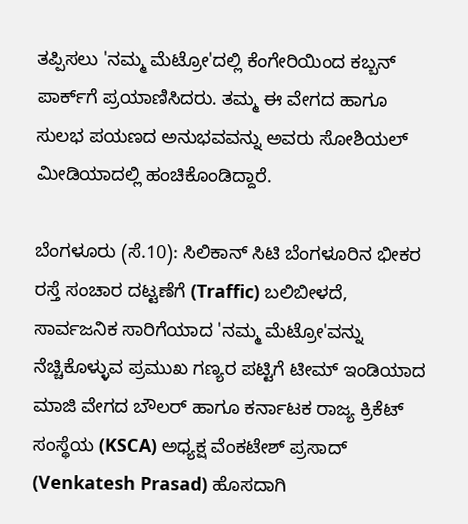ತಪ್ಪಿಸಲು 'ನಮ್ಮ ಮೆಟ್ರೋ'ದಲ್ಲಿ ಕೆಂಗೇರಿಯಿಂದ ಕಬ್ಬನ್ ಪಾರ್ಕ್‌ಗೆ ಪ್ರಯಾಣಿಸಿದರು. ತಮ್ಮ ಈ ವೇಗದ ಹಾಗೂ ಸುಲಭ ಪಯಣದ ಅನುಭವವನ್ನು ಅವರು ಸೋಶಿಯಲ್‌ ಮೀಡಿಯಾದಲ್ಲಿ ಹಂಚಿಕೊಂಡಿದ್ದಾರೆ.

ಬೆಂಗಳೂರು (ಸೆ.10): ಸಿಲಿಕಾನ್ ಸಿಟಿ ಬೆಂಗಳೂರಿನ ಭೀಕರ ರಸ್ತೆ ಸಂಚಾರ ದಟ್ಟಣೆಗೆ (Traffic) ಬಲಿಬೀಳದೆ, ಸಾರ್ವಜನಿಕ ಸಾರಿಗೆಯಾದ 'ನಮ್ಮ ಮೆಟ್ರೋ'ವನ್ನು ನೆಚ್ಚಿಕೊಳ್ಳುವ ಪ್ರಮುಖ ಗಣ್ಯರ ಪಟ್ಟಿಗೆ ಟೀಮ್ ಇಂಡಿಯಾದ ಮಾಜಿ ವೇಗದ ಬೌಲರ್ ಹಾಗೂ ಕರ್ನಾಟಕ ರಾಜ್ಯ ಕ್ರಿಕೆಟ್ ಸಂಸ್ಥೆಯ (KSCA) ಅಧ್ಯಕ್ಷ ವೆಂಕಟೇಶ್ ಪ್ರಸಾದ್ (Venkatesh Prasad) ಹೊಸದಾಗಿ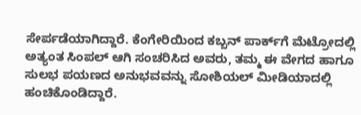ಸೇರ್ಪಡೆಯಾಗಿದ್ದಾರೆ. ಕೆಂಗೇರಿಯಿಂದ ಕಬ್ಬನ್ ಪಾರ್ಕ್‌ಗೆ ಮೆಟ್ರೋದಲ್ಲಿ ಅತ್ಯಂತ ಸಿಂಪಲ್ ಆಗಿ ಸಂಚರಿಸಿದ ಅವರು, ತಮ್ಮ ಈ ವೇಗದ ಹಾಗೂ ಸುಲಭ ಪಯಣದ ಅನುಭವವನ್ನು ಸೋಶಿಯಲ್‌ ಮೀಡಿಯಾದಲ್ಲಿ ಹಂಚಿಕೊಂಡಿದ್ದಾರೆ.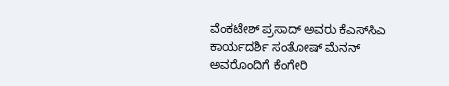ವೆಂಕಟೇಶ್ ಪ್ರಸಾದ್ ಅವರು ಕೆಎಸ್‌ಸಿಎ ಕಾರ್ಯದರ್ಶಿ ಸಂತೋಷ್ ಮೆನನ್ ಅವರೊಂದಿಗೆ ಕೆಂಗೇರಿ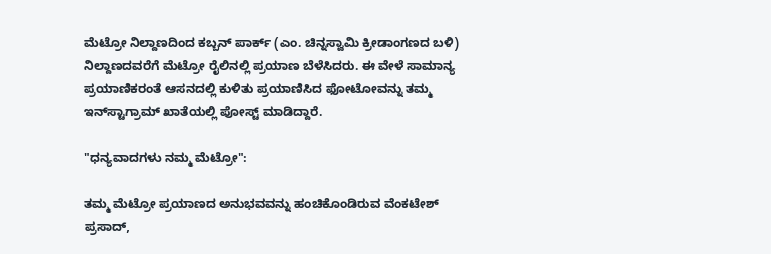ಮೆಟ್ರೋ ನಿಲ್ದಾಣದಿಂದ ಕಬ್ಬನ್ ಪಾರ್ಕ್ (ಎಂ. ಚಿನ್ನಸ್ವಾಮಿ ಕ್ರೀಡಾಂಗಣದ ಬಳಿ) ನಿಲ್ದಾಣದವರೆಗೆ ಮೆಟ್ರೋ ರೈಲಿನಲ್ಲಿ ಪ್ರಯಾಣ ಬೆಳೆಸಿದರು. ಈ ವೇಳೆ ಸಾಮಾನ್ಯ ಪ್ರಯಾಣಿಕರಂತೆ ಆಸನದಲ್ಲಿ ಕುಳಿತು ಪ್ರಯಾಣಿಸಿದ ಫೋಟೋವನ್ನು ತಮ್ಮ ಇನ್‌ಸ್ಟಾಗ್ರಾಮ್ ಖಾತೆಯಲ್ಲಿ ಪೋಸ್ಟ್ ಮಾಡಿದ್ದಾರೆ.

"ಧನ್ಯವಾದಗಳು ನಮ್ಮ ಮೆಟ್ರೋ":

ತಮ್ಮ ಮೆಟ್ರೋ ಪ್ರಯಾಣದ ಅನುಭವವನ್ನು ಹಂಚಿಕೊಂಡಿರುವ ವೆಂಕಟೇಶ್ ಪ್ರಸಾದ್,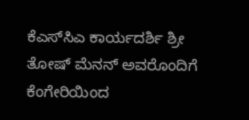ಕೆಎಸ್‌ಸಿಎ ಕಾರ್ಯದರ್ಶಿ ಶ್ರೀ ತೋಷ್ ಮೆನನ್ ಅವರೊಂದಿಗೆ ಕೆಂಗೇರಿಯಿಂದ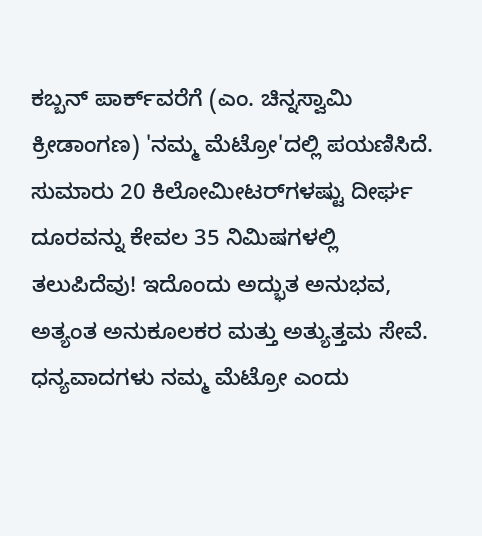ಕಬ್ಬನ್ ಪಾರ್ಕ್‌ವರೆಗೆ (ಎಂ. ಚಿನ್ನಸ್ವಾಮಿ ಕ್ರೀಡಾಂಗಣ) 'ನಮ್ಮ ಮೆಟ್ರೋ'ದಲ್ಲಿ ಪಯಣಿಸಿದೆ. ಸುಮಾರು 20 ಕಿಲೋಮೀಟರ್‌ಗಳಷ್ಟು ದೀರ್ಘ ದೂರವನ್ನು ಕೇವಲ 35 ನಿಮಿಷಗಳಲ್ಲಿ ತಲುಪಿದೆವು! ಇದೊಂದು ಅದ್ಭುತ ಅನುಭವ, ಅತ್ಯಂತ ಅನುಕೂಲಕರ ಮತ್ತು ಅತ್ಯುತ್ತಮ ಸೇವೆ. ಧನ್ಯವಾದಗಳು ನಮ್ಮ ಮೆಟ್ರೋ ಎಂದು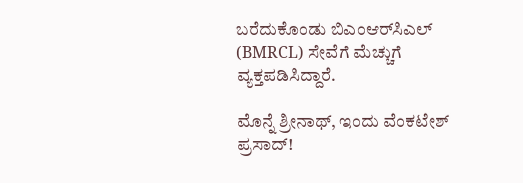ಬರೆದುಕೊಂಡು ಬಿಎಂಆರ್‌ಸಿಎಲ್ (BMRCL) ಸೇವೆಗೆ ಮೆಚ್ಚುಗೆ ವ್ಯಕ್ತಪಡಿಸಿದ್ದಾರೆ.

ಮೊನ್ನೆ ಶ್ರೀನಾಥ್, ಇಂದು ವೆಂಕಟೇಶ್ ಪ್ರಸಾದ್!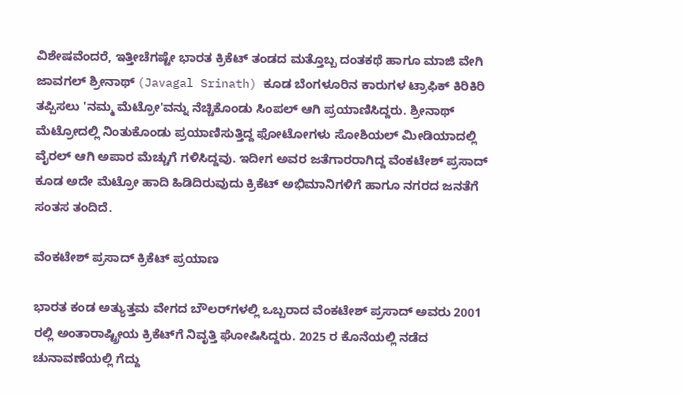ವಿಶೇಷವೆಂದರೆ, ಇತ್ತೀಚೆಗಷ್ಟೇ ಭಾರತ ಕ್ರಿಕೆಟ್ ತಂಡದ ಮತ್ತೊಬ್ಬ ದಂತಕಥೆ ಹಾಗೂ ಮಾಜಿ ವೇಗಿ ಜಾವಗಲ್ ಶ್ರೀನಾಥ್ (Javagal Srinath) ಕೂಡ ಬೆಂಗಳೂರಿನ ಕಾರುಗಳ ಟ್ರಾಫಿಕ್ ಕಿರಿಕಿರಿ ತಪ್ಪಿಸಲು 'ನಮ್ಮ ಮೆಟ್ರೋ'ವನ್ನು ನೆಚ್ಚಿಕೊಂಡು ಸಿಂಪಲ್ ಆಗಿ ಪ್ರಯಾಣಿಸಿದ್ದರು. ಶ್ರೀನಾಥ್ ಮೆಟ್ರೋದಲ್ಲಿ ನಿಂತುಕೊಂಡು ಪ್ರಯಾಣಿಸುತ್ತಿದ್ದ ಫೋಟೋಗಳು ಸೋಶಿಯಲ್‌ ಮೀಡಿಯಾದಲ್ಲಿ ವೈರಲ್ ಆಗಿ ಅಪಾರ ಮೆಚ್ಚುಗೆ ಗಳಿಸಿದ್ದವು. ಇದೀಗ ಅವರ ಜತೆಗಾರರಾಗಿದ್ದ ವೆಂಕಟೇಶ್ ಪ್ರಸಾದ್ ಕೂಡ ಅದೇ ಮೆಟ್ರೋ ಹಾದಿ ಹಿಡಿದಿರುವುದು ಕ್ರಿಕೆಟ್ ಅಭಿಮಾನಿಗಳಿಗೆ ಹಾಗೂ ನಗರದ ಜನತೆಗೆ ಸಂತಸ ತಂದಿದೆ.

ವೆಂಕಟೇಶ್ ಪ್ರಸಾದ್ ಕ್ರಿಕೆಟ್ ಪ್ರಯಾಣ

ಭಾರತ ಕಂಡ ಅತ್ಯುತ್ತಮ ವೇಗದ ಬೌಲರ್‌ಗಳಲ್ಲಿ ಒಬ್ಬರಾದ ವೆಂಕಟೇಶ್ ಪ್ರಸಾದ್ ಅವರು 2001 ರಲ್ಲಿ ಅಂತಾರಾಷ್ಟ್ರೀಯ ಕ್ರಿಕೆಟ್‌ಗೆ ನಿವೃತ್ತಿ ಘೋಷಿಸಿದ್ದರು. 2025 ರ ಕೊನೆಯಲ್ಲಿ ನಡೆದ ಚುನಾವಣೆಯಲ್ಲಿ ಗೆದ್ದು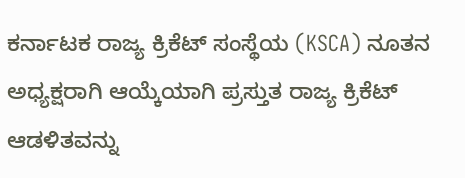ಕರ್ನಾಟಕ ರಾಜ್ಯ ಕ್ರಿಕೆಟ್ ಸಂಸ್ಥೆಯ (KSCA) ನೂತನ ಅಧ್ಯಕ್ಷರಾಗಿ ಆಯ್ಕೆಯಾಗಿ ಪ್ರಸ್ತುತ ರಾಜ್ಯ ಕ್ರಿಕೆಟ್ ಆಡಳಿತವನ್ನು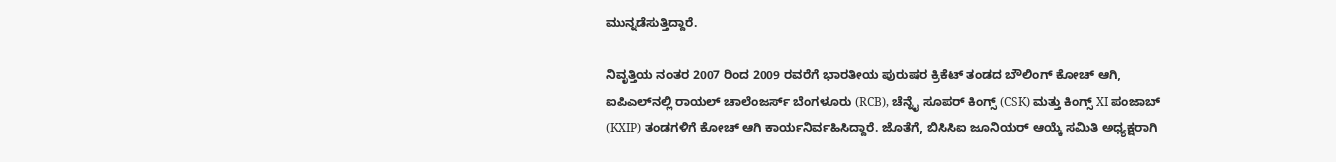ಮುನ್ನಡೆಸುತ್ತಿದ್ದಾರೆ.

ನಿವೃತ್ತಿಯ ನಂತರ 2007 ರಿಂದ 2009 ರವರೆಗೆ ಭಾರತೀಯ ಪುರುಷರ ಕ್ರಿಕೆಟ್ ತಂಡದ ಬೌಲಿಂಗ್ ಕೋಚ್ ಆಗಿ, ಐಪಿಎಲ್‌ನಲ್ಲಿ ರಾಯಲ್ ಚಾಲೆಂಜರ್ಸ್ ಬೆಂಗಳೂರು (RCB), ಚೆನ್ನೈ ಸೂಪರ್ ಕಿಂಗ್ಸ್ (CSK) ಮತ್ತು ಕಿಂಗ್ಸ್ XI ಪಂಜಾಬ್ (KXIP) ತಂಡಗಳಿಗೆ ಕೋಚ್‌ ಆಗಿ ಕಾರ್ಯನಿರ್ವಹಿಸಿದ್ದಾರೆ. ಜೊತೆಗೆ, ಬಿಸಿಸಿಐ ಜೂನಿಯರ್ ಆಯ್ಕೆ ಸಮಿತಿ ಅಧ್ಯಕ್ಷರಾಗಿ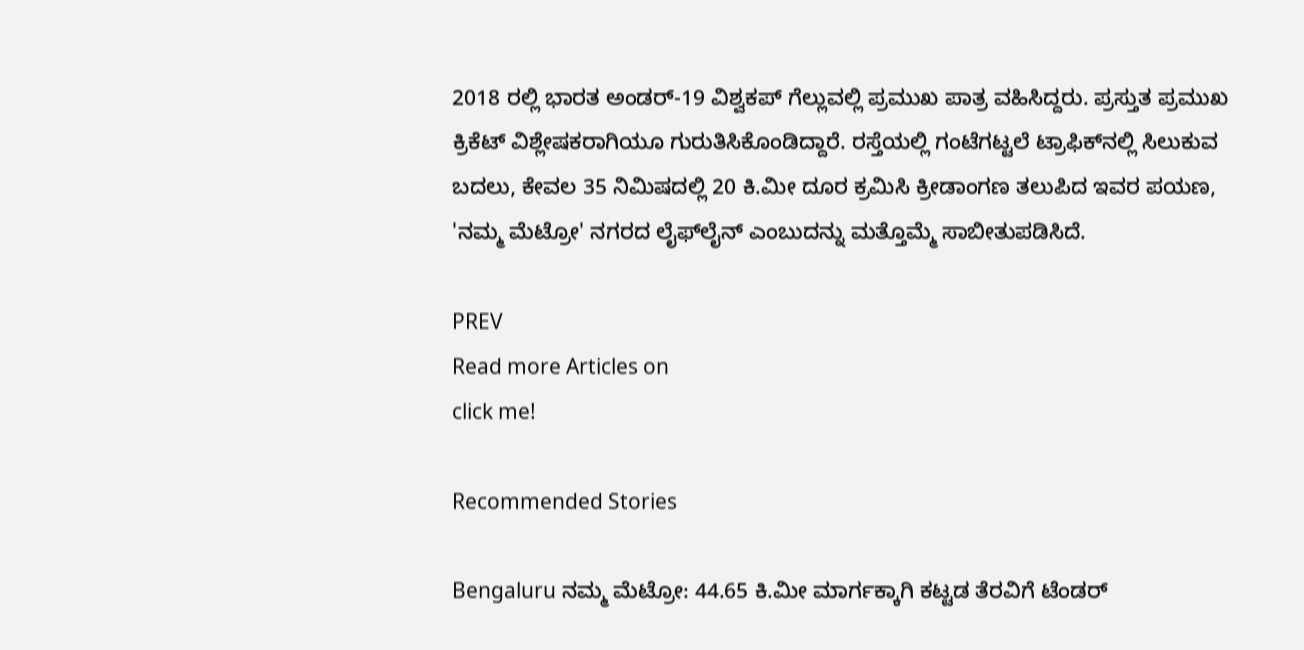2018 ರಲ್ಲಿ ಭಾರತ ಅಂಡರ್-19 ವಿಶ್ವಕಪ್ ಗೆಲ್ಲುವಲ್ಲಿ ಪ್ರಮುಖ ಪಾತ್ರ ವಹಿಸಿದ್ದರು. ಪ್ರಸ್ತುತ ಪ್ರಮುಖ ಕ್ರಿಕೆಟ್ ವಿಶ್ಲೇಷಕರಾಗಿಯೂ ಗುರುತಿಸಿಕೊಂಡಿದ್ದಾರೆ. ರಸ್ತೆಯಲ್ಲಿ ಗಂಟೆಗಟ್ಟಲೆ ಟ್ರಾಫಿಕ್‌ನಲ್ಲಿ ಸಿಲುಕುವ ಬದಲು, ಕೇವಲ 35 ನಿಮಿಷದಲ್ಲಿ 20 ಕಿ.ಮೀ ದೂರ ಕ್ರಮಿಸಿ ಕ್ರೀಡಾಂಗಣ ತಲುಪಿದ ಇವರ ಪಯಣ, 'ನಮ್ಮ ಮೆಟ್ರೋ' ನಗರದ ಲೈಫ್‌ಲೈನ್ ಎಂಬುದನ್ನು ಮತ್ತೊಮ್ಮೆ ಸಾಬೀತುಪಡಿಸಿದೆ.

PREV
Read more Articles on
click me!

Recommended Stories

Bengaluru ನಮ್ಮ ಮೆಟ್ರೋ: 44.65 ಕಿ.ಮೀ ಮಾರ್ಗಕ್ಕಾಗಿ ಕಟ್ಟಡ ತೆರವಿಗೆ ಟೆಂಡರ್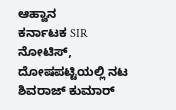ಆಹ್ವಾನ
ಕರ್ನಾಟಕ SIR ನೋಟಿಸ್, ದೋಷಪಟ್ಟಿಯಲ್ಲಿ ನಟ ಶಿವರಾಜ್ ಕುಮಾರ್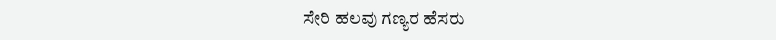ಸೇರಿ ಹಲವು ಗಣ್ಯರ ಹೆಸರು